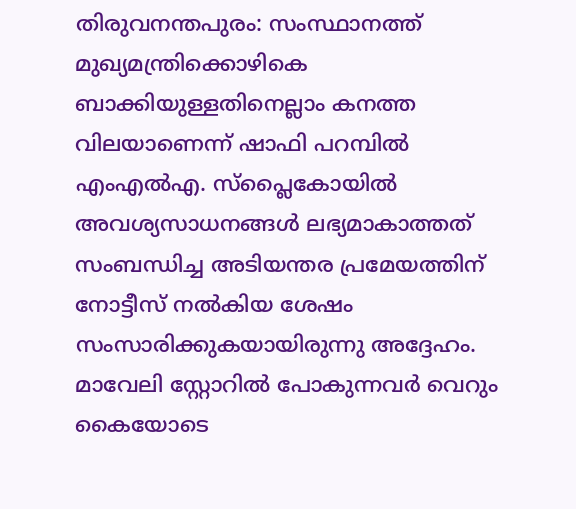തിരുവനന്തപുരം: സംസ്ഥാനത്ത് മുഖ്യമന്ത്രിക്കൊഴികെ ബാക്കിയുള്ളതിനെല്ലാം കനത്ത വിലയാണെന്ന് ഷാഫി പറമ്പിൽ എംഎൽഎ. സ്പ്ലൈകോയിൽ അവശ്യസാധനങ്ങൾ ലഭ്യമാകാത്തത് സംബന്ധിച്ച അടിയന്തര പ്രമേയത്തിന് നോട്ടീസ് നൽകിയ ശേഷം സംസാരിക്കുകയായിരുന്നു അദ്ദേഹം.
മാവേലി സ്റ്റോറിൽ പോകുന്നവർ വെറും കൈയോടെ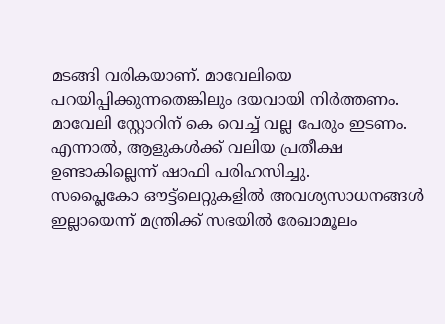മടങ്ങി വരികയാണ്. മാവേലിയെ പറയിപ്പിക്കുന്നതെങ്കിലും ദയവായി നിർത്തണം. മാവേലി സ്റ്റോറിന് കെ വെച്ച് വല്ല പേരും ഇടണം. എന്നാൽ, ആളുകൾക്ക് വലിയ പ്രതീക്ഷ ഉണ്ടാകില്ലെന്ന് ഷാഫി പരിഹസിച്ചു.
സപ്ലൈകോ ഔട്ട്ലെറ്റുകളിൽ അവശ്യസാധനങ്ങൾ ഇല്ലായെന്ന് മന്ത്രിക്ക് സഭയിൽ രേഖാമൂലം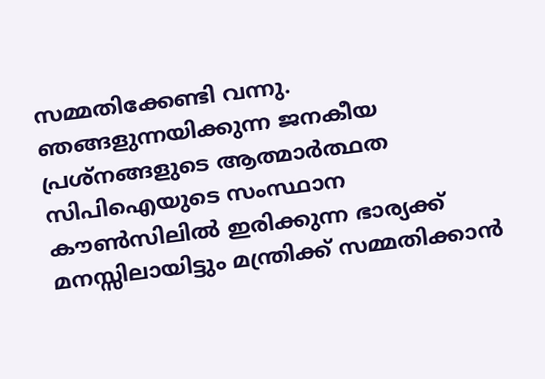സമ്മതിക്കേണ്ടി വന്നു. ഞങ്ങളുന്നയിക്കുന്ന ജനകീയ പ്രശ്നങ്ങളുടെ ആത്മാർത്ഥത സിപിഐയുടെ സംസ്ഥാന കൗൺസിലിൽ ഇരിക്കുന്ന ഭാര്യക്ക് മനസ്സിലായിട്ടും മന്ത്രിക്ക് സമ്മതിക്കാൻ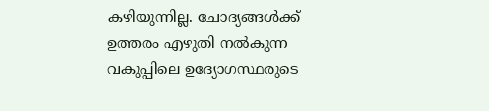കഴിയുന്നില്ല. ചോദ്യങ്ങൾക്ക് ഉത്തരം എഴുതി നൽകുന്ന വകുപ്പിലെ ഉദ്യോഗസ്ഥരുടെ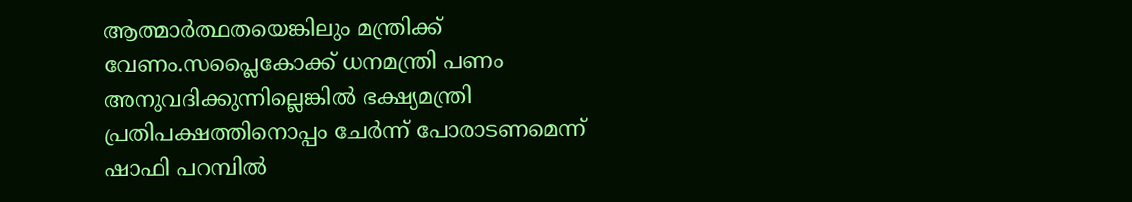ആത്മാർത്ഥതയെങ്കിലും മന്ത്രിക്ക് വേണം.സപ്ലൈകോക്ക് ധനമന്ത്രി പണം അനുവദിക്കുന്നില്ലെങ്കിൽ ഭക്ഷ്യമന്ത്രി പ്രതിപക്ഷത്തിനൊപ്പം ചേർന്ന് പോരാടണമെന്ന് ഷാഫി പറമ്പിൽ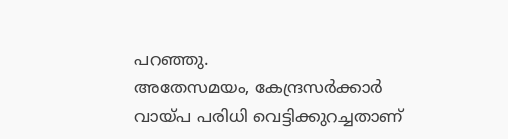പറഞ്ഞു.
അതേസമയം, കേന്ദ്രസർക്കാർ വായ്പ പരിധി വെട്ടിക്കുറച്ചതാണ്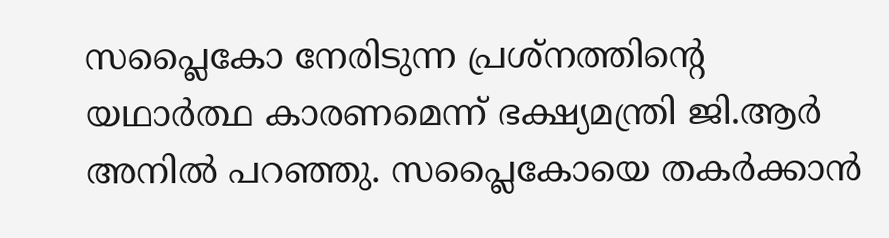സപ്ലൈകോ നേരിടുന്ന പ്രശ്നത്തിന്റെ യഥാർത്ഥ കാരണമെന്ന് ഭക്ഷ്യമന്ത്രി ജി.ആർ അനിൽ പറഞ്ഞു. സപ്ലൈകോയെ തകർക്കാൻ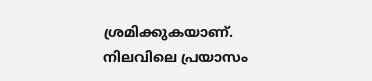ശ്രമിക്കുകയാണ്. നിലവിലെ പ്രയാസം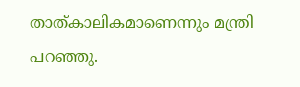താത്കാലികമാണെന്നും മന്ത്രി പറഞ്ഞു.